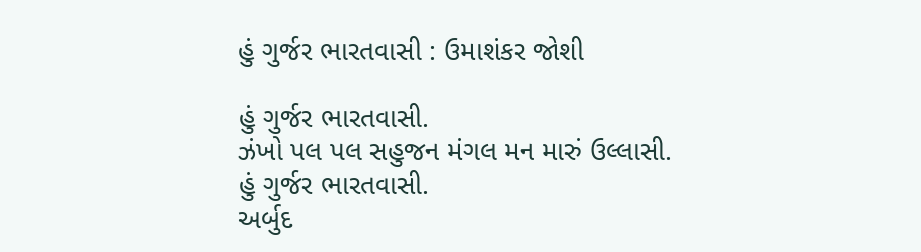હું ગુર્જર ભારતવાસી : ઉમાશંકર જોશી

હું ગુર્જર ભારતવાસી.
ઝંખો પલ પલ સહુજન મંગલ મન મારું ઉલ્લાસી.
હું ગુર્જર ભારતવાસી.
અર્બુદ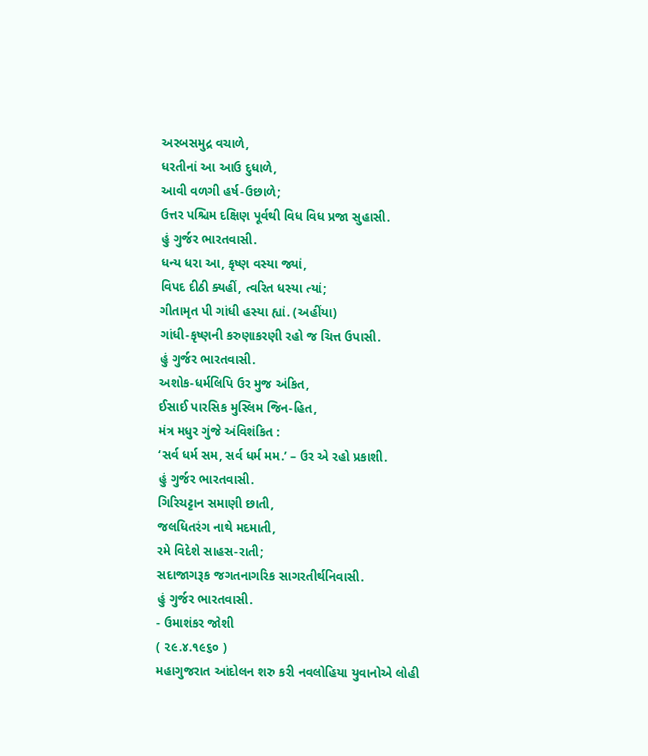અરબસમુદ્ર વચાળે,
ધરતીનાં આ આઉ દુધાળે,
આવી વળગી હર્ષ-ઉછાળે;
ઉત્તર પશ્ચિમ દક્ષિણ પૂર્વથી વિધ વિધ પ્રજા સુહાસી.
હું ગુર્જર ભારતવાસી.
ધન્ય ધરા આ, કૃષ્ણ વસ્યા જ્યાં,
વિપદ દીઠી ક્યહીં, ત્વરિત ધસ્યા ત્યાં;
ગીતામૃત પી ગાંધી હસ્યા હ્યાં. (અહીંયા)
ગાંધી-કૃષ્ણની કરુણાકરણી રહો જ ચિત્ત ઉપાસી.
હું ગુર્જર ભારતવાસી.
અશોક-ધર્મલિપિ ઉર મુજ અંકિત,
ઈસાઈ પારસિક મુસ્લિમ જિન-હિત,
મંત્ર મધુર ગુંજે અંવિશંકિત :
‘સર્વ ધર્મ સમ, સર્વ ધર્મ મમ.’ – ઉર એ રહો પ્રકાશી.
હું ગુર્જર ભારતવાસી.
ગિરિચટ્ટાન સમાણી છાતી,
જલધિતરંગ નાથે મદમાતી,
રમે વિદેશે સાહસ-રાતી;
સદાજાગરૂક જગતનાગરિક સાગરતીર્થનિવાસી.
હું ગુર્જર ભારતવાસી.
- ઉમાશંકર જોશી
( ૨૯.૪.૧૯૬૦ )
મહાગુજરાત આંદોલન શરુ કરી નવલોહિયા યુવાનોએ લોહી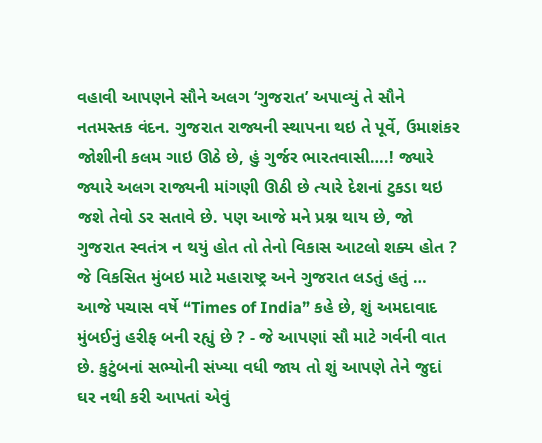વહાવી આપણને સૌને અલગ ‘ગુજરાત’ અપાવ્યું તે સૌને નતમસ્તક વંદન. ગુજરાત રાજ્યની સ્થાપના થઇ તે પૂર્વે, ઉમાશંકર જોશીની કલમ ગાઇ ઊઠે છે, હું ગુર્જર ભારતવાસી….! જ્યારે જ્યારે અલગ રાજ્યની માંગણી ઊઠી છે ત્યારે દેશનાં ટુકડા થઇ જશે તેવો ડર સતાવે છે. પણ આજે મને પ્રશ્ન થાય છે, જો ગુજરાત સ્વતંત્ર ન થયું હોત તો તેનો વિકાસ આટલો શક્ય હોત ? જે વિકસિત મુંબઇ માટે મહારાષ્ટ્ર અને ગુજરાત લડતું હતું … આજે પચાસ વર્ષે “Times of India” કહે છે, શું અમદાવાદ મુંબઈનું હરીફ બની રહ્યું છે ? - જે આપણાં સૌ માટે ગર્વની વાત છે. કુટુંબનાં સભ્યોની સંખ્યા વધી જાય તો શું આપણે તેને જુદાં ઘર નથી કરી આપતાં એવું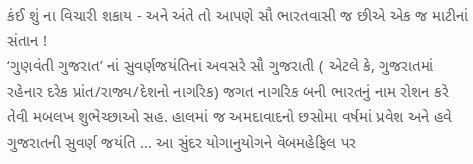કંઈ શું ના વિચારી શકાય - અને અંતે તો આપણે સૌ ભારતવાસી જ છીએ એક જ માટીનાં સંતાન !
‘ગુણવંતી ગુજરાત’ નાં સુવર્ણજયંતિનાં અવસરે સૌ ગુજરાતી ( એટલે કે, ગુજરાતમાં રહેનાર દરેક પ્રાંત/રાજ્ય/દેશનો નાગરિક) જગત નાગરિક બની ભારતનું નામ રોશન કરે તેવી મબલખ શુભેચ્છાઓ સહ. હાલમાં જ અમદાવાદનો છસોમા વર્ષમાં પ્રવેશ અને હવે ગુજરાતની સુવર્ણ જયંતિ … આ સુંદર યોગાનુયોગને વૅબમહેફિલ પર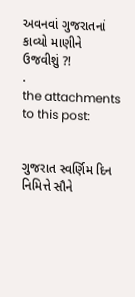અવનવાં ગુજરાતનાં કાવ્યો માણીને ઉજવીશું ?!
.
the attachments to this post:


ગુજરાત સ્વર્ણિમ દિન નિમિત્તે સૌને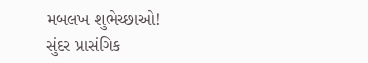મબલખ શુભેચ્છાઓ!
સુંદર પ્રાસંગિક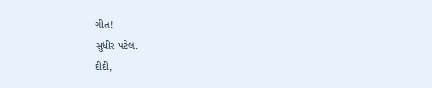ગીત!
સુધીર પટેલ.
દીદી,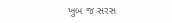ખુબ જ સરસ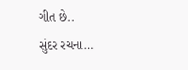ગીત છે..
સુંદર રચના…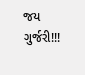જય ગુર્જરી!!!